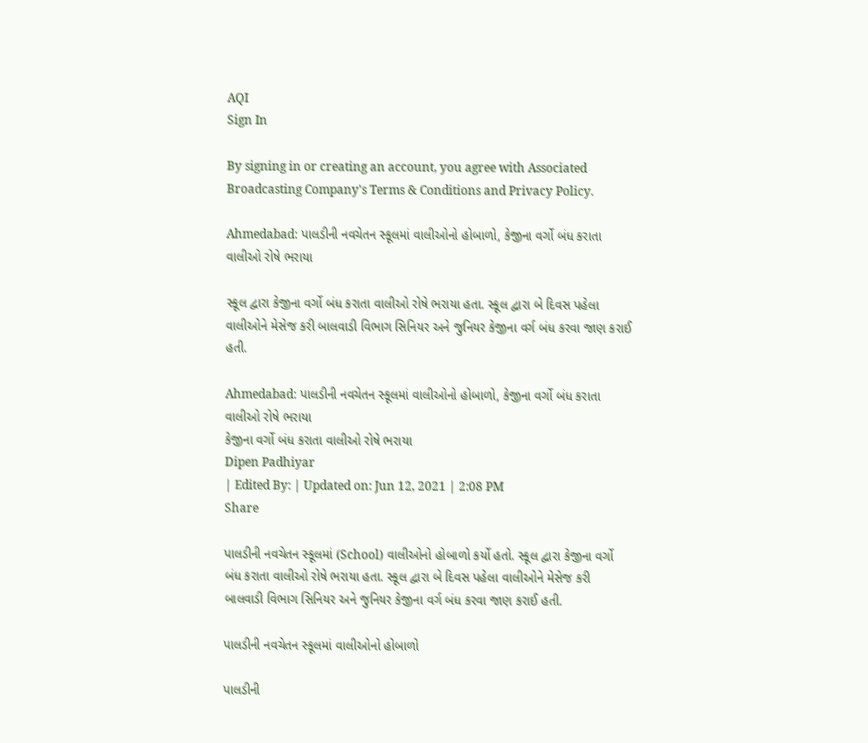AQI
Sign In

By signing in or creating an account, you agree with Associated Broadcasting Company's Terms & Conditions and Privacy Policy.

Ahmedabad: પાલડીની નવચેતન સ્કૂલમાં વાલીઓનો હોબાળો, કેજીના વર્ગો બંધ કરાતા વાલીઓ રોષે ભરાયા

સ્કૂલ દ્વારા કેજીના વર્ગો બંધ કરાતા વાલીઓ રોષે ભરાયા હતા. સ્કૂલ દ્વારા બે દિવસ પહેલા વાલીઓને મેસેજ કરી બાલવાડી વિભાગ સિનિયર અને જુનિયર કેજીના વર્ગ બંધ કરવા જાણ કરાઈ હતી.

Ahmedabad: પાલડીની નવચેતન સ્કૂલમાં વાલીઓનો હોબાળો, કેજીના વર્ગો બંધ કરાતા વાલીઓ રોષે ભરાયા
કેજીના વર્ગો બંધ કરાતા વાલીઓ રોષે ભરાયા
Dipen Padhiyar
| Edited By: | Updated on: Jun 12, 2021 | 2:08 PM
Share

પાલડીની નવચેતન સ્કૂલમાં (School) વાલીઓનો હોબાળો કર્યો હતો. સ્કૂલ દ્વારા કેજીના વર્ગો બંધ કરાતા વાલીઓ રોષે ભરાયા હતા. સ્કૂલ દ્વારા બે દિવસ પહેલા વાલીઓને મેસેજ કરી બાલવાડી વિભાગ સિનિયર અને જુનિયર કેજીના વર્ગ બંધ કરવા જાણ કરાઈ હતી.

પાલડીની નવચેતન સ્કૂલમાં વાલીઓનો હોબાળો

પાલડીની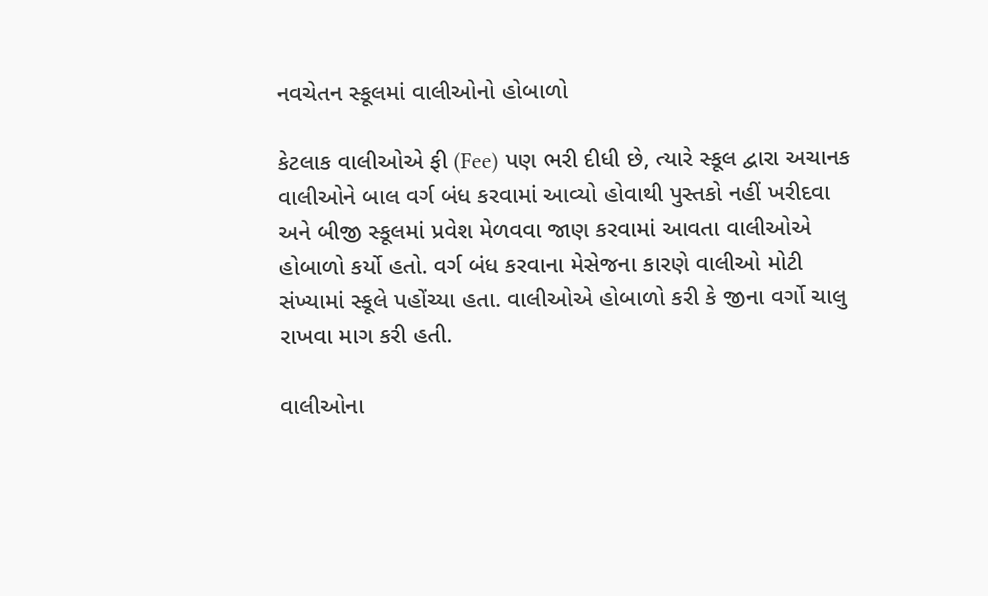નવચેતન સ્કૂલમાં વાલીઓનો હોબાળો

કેટલાક વાલીઓએ ફી (Fee) પણ ભરી દીધી છે, ત્યારે સ્કૂલ દ્વારા અચાનક વાલીઓને બાલ વર્ગ બંધ કરવામાં આવ્યો હોવાથી પુસ્તકો નહીં ખરીદવા અને બીજી સ્કૂલમાં પ્રવેશ મેળવવા જાણ કરવામાં આવતા વાલીઓએ હોબાળો કર્યો હતો. વર્ગ બંધ કરવાના મેસેજના કારણે વાલીઓ મોટી સંખ્યામાં સ્કૂલે પહોંચ્યા હતા. વાલીઓએ હોબાળો કરી કે જીના વર્ગો ચાલુ રાખવા માગ કરી હતી.

વાલીઓના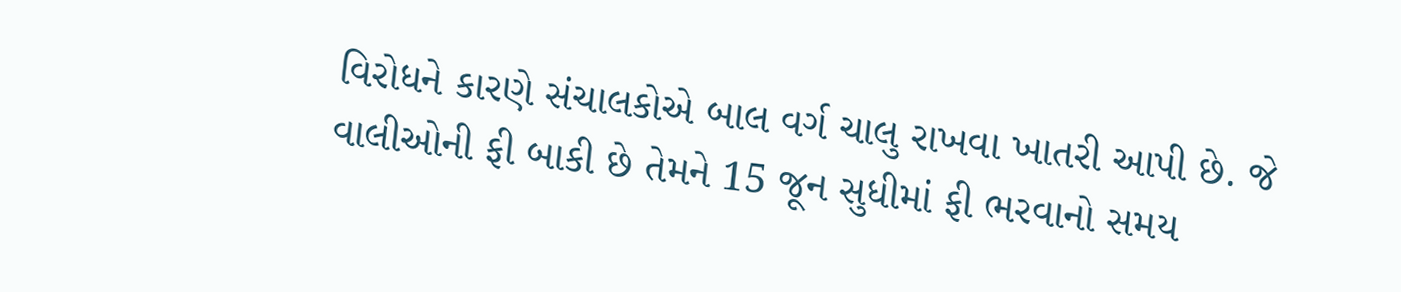વિરોધને કારણે સંચાલકોએ બાલ વર્ગ ચાલુ રાખવા ખાતરી આપી છે. જે વાલીઓની ફી બાકી છે તેમને 15 જૂન સુધીમાં ફી ભરવાનો સમય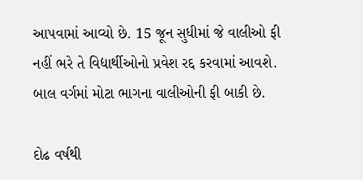આપવામાં આવ્યો છે. 15 જૂન સુધીમાં જે વાલીઓ ફી નહીં ભરે તે વિદ્યાર્થીઓનો પ્રવેશ રદ્દ કરવામાં આવશે. બાલ વર્ગમાં મોટા ભાગના વાલીઓની ફી બાકી છે.

દોઢ વર્ષથી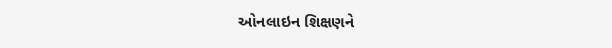ઓનલાઇન શિક્ષણને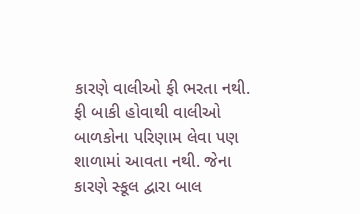કારણે વાલીઓ ફી ભરતા નથી. ફી બાકી હોવાથી વાલીઓ બાળકોના પરિણામ લેવા પણ શાળામાં આવતા નથી. જેના કારણે સ્કૂલ દ્વારા બાલ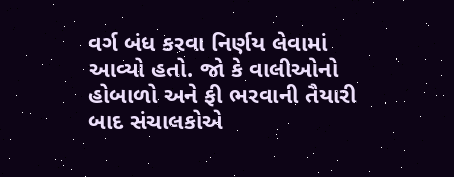વર્ગ બંધ કરવા નિર્ણય લેવામાં આવ્યો હતો. જો કે વાલીઓનો હોબાળો અને ફી ભરવાની તૈયારી બાદ સંચાલકોએ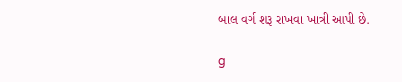બાલ વર્ગ શરૂ રાખવા ખાત્રી આપી છે.

g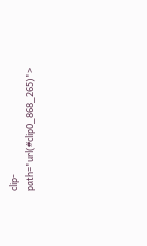clip-path="url(#clip0_868_265)">